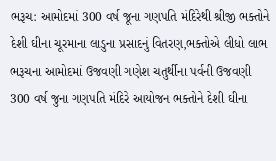ભરૂચ: આમોદમાં 300 વર્ષ જૂના ગણપતિ મંદિરેથી શ્રીજી ભક્તોને દેશી ઘીના ચૂરમાના લાડુના પ્રસાદનું વિતરણ,ભક્તોએ લીધો લાભ
ભરૂચના આમોદમાં ઉજવણી ગણેશ ચતુર્થીના પર્વની ઉજવણી 300 વર્ષ જુના ગણપતિ મંદિરે આયોજન ભક્તોને દેશી ઘીના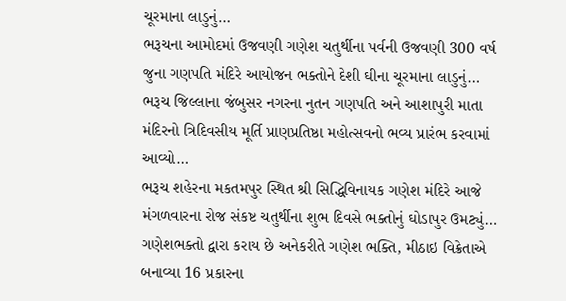ચૂરમાના લાડુનું…
ભરૂચના આમોદમાં ઉજવણી ગણેશ ચતુર્થીના પર્વની ઉજવણી 300 વર્ષ જુના ગણપતિ મંદિરે આયોજન ભક્તોને દેશી ઘીના ચૂરમાના લાડુનું…
ભરૂચ જિલ્લાના જંબુસર નગરના નુતન ગણપતિ અને આશાપુરી માતા મંદિરનો ત્રિદિવસીય મૂર્તિ પ્રાણપ્રતિષ્ઠા મહોત્સવનો ભવ્ય પ્રારંભ કરવામાં આવ્યો…
ભરૂચ શહેરના મકતમપુર સ્થિત શ્રી સિદ્ધિવિનાયક ગણેશ મંદિરે આજે મંગળવારના રોજ સંકષ્ટ ચતુર્થીના શુભ દિવસે ભક્તોનું ઘોડાપુર ઉમટ્યું…
ગણેશભક્તો દ્વારા કરાય છે અનેકરીતે ગણેશ ભક્તિ, મીઠાઇ વિક્રેતાએ બનાવ્યા 16 પ્રકારના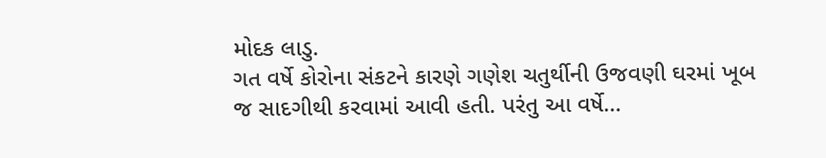મોદક લાડુ.
ગત વર્ષે કોરોના સંકટને કારણે ગણેશ ચતુર્થીની ઉજવણી ઘરમાં ખૂબ જ સાદગીથી કરવામાં આવી હતી. પરંતુ આ વર્ષે…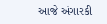આજે અંગારકી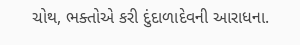ચોથ, ભક્તોએ કરી દુંદાળાદેવની આરાધના.